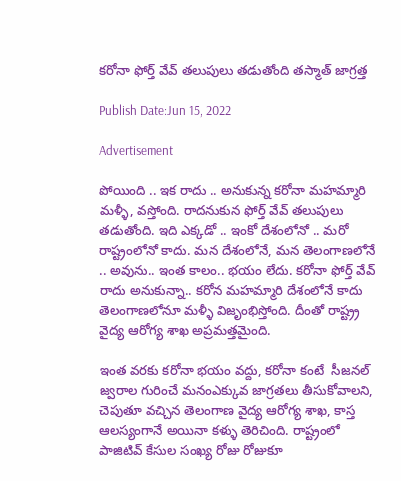కరోనా ఫోర్త్ వేవ్ తలుపులు తడుతోంది తస్మాత్ జాగ్రత్త

Publish Date:Jun 15, 2022

Advertisement

పోయింది .. ఇక రాదు .. అనుకున్న కరోనా మహమ్మారి మళ్ళీ, వస్తోంది. రాదనుకున ఫోర్త్ వేవ్ తలుపులు తడుతోంది. ఇది ఎక్కడో .. ఇంకో దేశంలోనో .. మరో  రాష్ట్రంలోనో కాదు. మన దేశంలోనే, మన తెలంగాణలోనే .. అవును.. ఇంత కాలం.. భయం లేదు. కరోనా ఫోర్త్ వేవ్ రాదు అనుకున్నా.. కరోన మహమ్మారి దేశంలోనే కాదు తెలంగాణలోనూ మళ్ళీ విజృంభిస్తోంది. దీంతో రాష్ట్ర్ర వైద్య ఆరోగ్య శాఖ అప్రమత్తమైంది.

ఇంత వరకు కరోనా భయం వద్దు, కరోనా కంటే  సీజనల్ జ్వరాల గురించే మనంఎక్కువ జాగ్రతలు తీసుకోవాలని, చెపుతూ వచ్చిన తెలంగాణ వైద్య ఆరోగ్య శాఖ, కాస్త ఆలస్యంగానే అయినా కళ్ళు తెరిచింది. రాష్ట్రంలో పాజిటివ్‌ కేసుల సంఖ్య రోజు రోజుకూ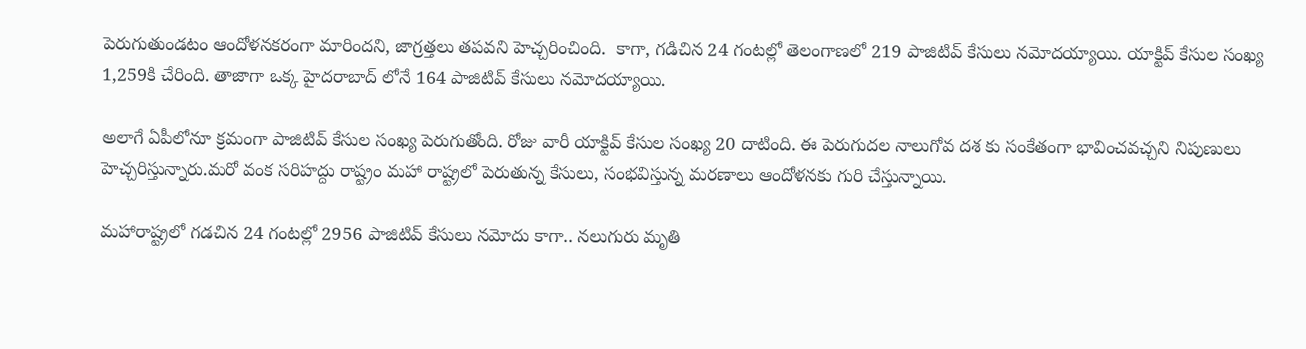పెరుగుతుండటం ఆందోళనకరంగా మారిందని, జాగ్రత్తలు తపవని హెచ్చరించింది.  కాగా, గడిచిన 24 గంటల్లో తెలంగాణలో 219 పాజిటివ్‌ కేసులు నమోదయ్యాయి. యాక్టివ్ కేసుల సంఖ్య 1,259కి చేరింది. తాజాగా ఒక్క హైదరాబాద్ లోనే 164 పాజిటివ్ కేసులు నమోదయ్యాయి.

అలాగే ఏపీలోనూ క్రమంగా పాజిటివ్ కేసుల సంఖ్య పెరుగుతోంది. రోజు వారీ యాక్టివ్ కేసుల సంఖ్య 20 దాటింది. ఈ పెరుగుదల నాలుగోవ దశ కు సంకేతంగా భావించవచ్చని నిపుణులు హెచ్చరిస్తున్నారు.మరో వంక సరిహద్దు రాష్ట్రం మహా రాష్ట్రలో పెరుతున్న కేసులు, సంభవిస్తున్న మరణాలు ఆందోళనకు గురి చేస్తున్నాయి.

మహారాష్ట్రలో గడచిన 24 గంటల్లో 2956 పాజిటివ్‌ కేసులు నమోదు కాగా.. నలుగురు మృతి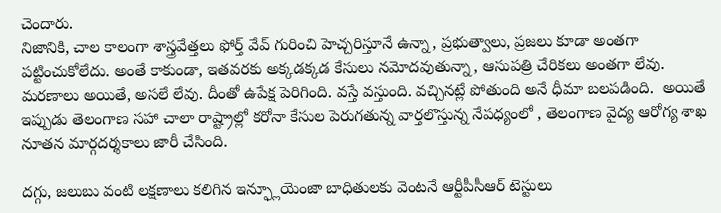చెందారు.
నిజానికి, చాల కాలంగా శాస్త్రవేత్తలు ఫోర్త్ వేవ్ గురించి హెచ్చరిస్తూనే ఉన్నా, ప్రభుత్వాలు, ప్రజలు కూడా అంతగా పట్టించుకోలేదు. అంతే కాకుండా, ఇతవరకు అక్కడక్కడ కేసులు నమోదవుతున్నా, ఆసుపత్రి చేరికలు అంతగా లేవు. మరణాలు అయితే, అసలే లేవు. దీంతో ఉపేక్ష పెరిగింది. వస్తే వస్తుంది. వచ్చినట్లే పోతుంది అనే ధీమా బలపడింది.  అయితే ఇప్పుడు తెలంగాణ సహా చాలా రాష్ట్రాల్లో కరోనా కేసుల పెరుగతున్న వార్తలొస్తున్న నేపధ్యంలో , తెలంగాణ వైద్య ఆరోగ్య శాఖ నూతన మార్గదర్శకాలు జారీ చేసింది.

దగ్గు, జలుబు వంటి లక్షణాలు కలిగిన ఇన్ఫ్లూయెంజా బాధితులకు వెంటనే ఆర్టీపీసీఆర్ టెస్టులు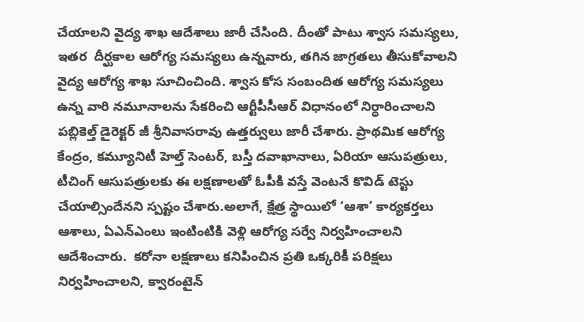చేయాలని వైద్య శాఖ ఆదేశాలు జారీ చేసింది. దీంతో పాటు శ్వాస సమస్యలు, ఇతర  దీర్ఘకాల ఆరోగ్య సమస్యలు ఉన్నవారు, తగిన జాగ్రతలు తీసుకోవాలని వైద్య ఆరోగ్య శాఖ సూచించింది. శ్వాస కోస సంబందిత ఆరోగ్య సమస్యలు ఉన్న వారి నమూనాలను సేకరించి ఆర్టీపీసీఆర్ విధానంలో నిర్ధారించాలని పబ్లికెల్త్ డైరెక్టర్ జీ శ్రీనివాసరావు ఉత్తర్వులు జారీ చేశారు. ప్రాథమిక ఆరోగ్య కేంద్రం, కమ్యూనిటీ హెల్త్ సెంటర్, బస్తీ దవాఖానాలు, ఏరియా ఆసుపత్రులు, టీచింగ్ ఆసుపత్రులకు ఈ లక్షణాలతో ఓపీకి వస్తే వెంటనే కొవిడ్ టెస్టు చేయాల్సిందేనని స్పష్టం చేశారు.అలాగే, క్షేత్ర స్థాయిలో ‘ఆశా’ కార్యకర్తలు ఆశాలు, ఏఎన్ఎంలు ఇంటింటికి వెళ్లి ఆరోగ్య సర్వే నిర్వహించాలని    ఆదేశించారు.  కరోనా లక్షణాలు కనిపించిన ప్రతి ఒక్కరికీ పరిక్షలు నిర్వహించాలని, క్వారంటైన్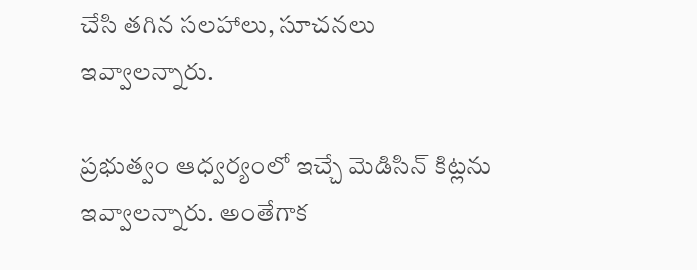చేసి తగిన సలహాలు, సూచనలు ఇవ్వాలన్నారు.

ప్రభుత్వం ఆధ్వర్యంలో ఇచ్చే మెడిసిన్ కిట్లను ఇవ్వాలన్నారు. అంతేగాక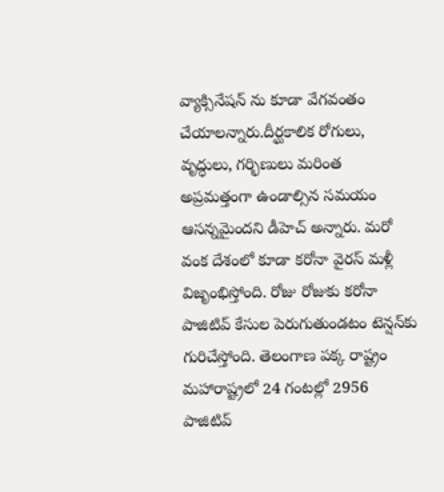వ్యాక్సినేషన్ ను కూడా వేగవంతం చేయాలన్నారు.దీర్ఘకాలిక రోగులు, వృద్ధులు, గర్భిణులు మరింత అప్రమత్తంగా ఉండాల్సిన సమయం ఆసన్నమైందని డీహెచ్ అన్నారు. మరో వంక దేశంలో కూడా కరోనా వైరస్‌ మళ్లీ విజృంభిస్తోంది. రోజు రోజుకు కరోనా పాజిటివ్‌ కేసుల పెరుగుతుండటం టెన్షన్‌కు గురిచేస్తోంది. తెలంగాణ పక్క రాష్ట్రం మహారాష్ట్రలో 24 గంటల్లో 2956 పాజిటివ్‌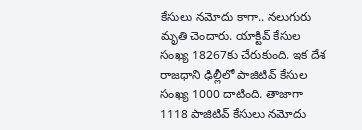కేసులు నమోదు కాగా.. నలుగురు మృతి చెందారు. యాక్టివ్‌ కేసుల సంఖ్య 18267కు చేరుకుంది. ఇక దేశ రాజధాని ఢిల్లీలో పాజిటివ్‌ కేసుల సంఖ్య 1000 దాటింది. తాజాగా 1118 పాజిటివ్‌ కేసులు నమోదు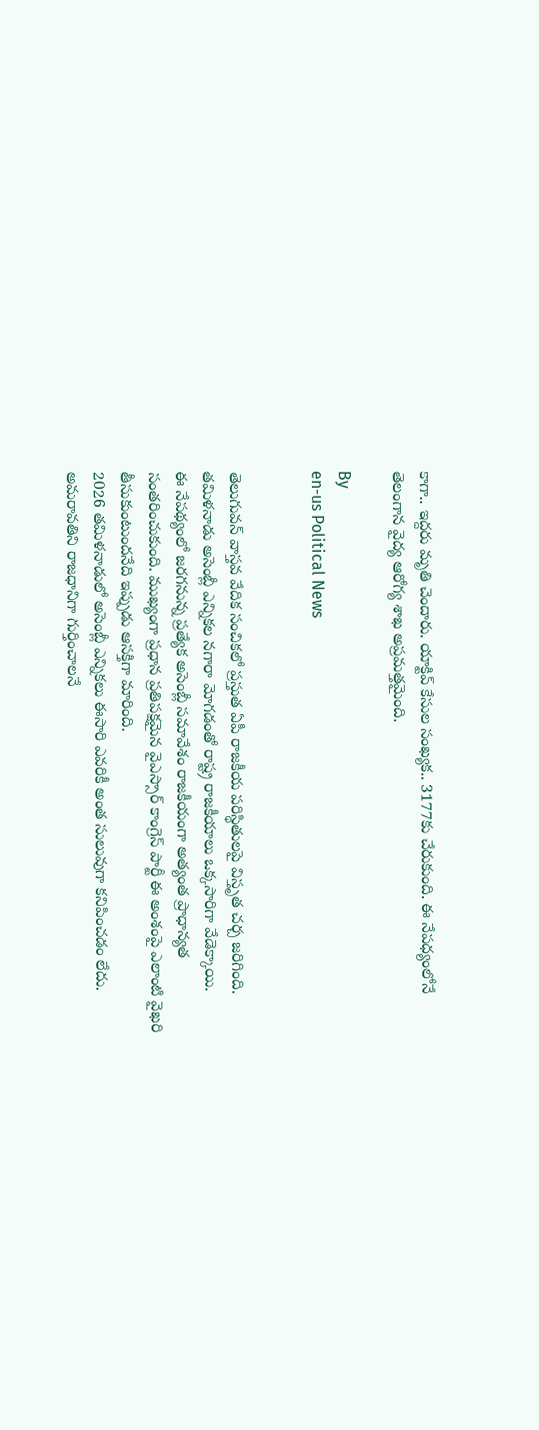కాగా.. ఇద్దరు మృతి చెందారు. యాక్టివ్‌ కేసుల సంఖ్యక.. 3177కు చేరుకుంది. ఈ నేపధ్యంలోనే తెలంగాన వైద్య ఆరోగ్య శాఖ అప్రమత్తమైంది.

By
en-us Political News


తెలుగువన్ వాస్తవ వేదిక సంచికలో ప్రస్తుత ఏపీ రాజకీయ పరిస్థితులపై విస్తృత చర్చ జరిగింది.
తమిళనాడు అసెంబ్లీ ఎన్నికల నగారా మోగడంతో రాష్ట్ర రాజకీయాలు ఒక్కసారిగా వేడెక్కాయి.
ఈ నేపథ్యంలో జరగనున్న ప్రత్యేక అసెంబ్లీ సమావేశం రాజకీయంగా అత్యంత ప్రాధాన్యత సంతరించుకుంది. ముఖ్యంగా ప్రధాన ప్రతిపక్షమైన వైఎస్సార్ కాంగ్రెస్ పార్టీ ఈ అంశంపై ఎలాంటి వైఖరి తీసుకుంటుందనేది ఇప్పుడు ఆసక్తిగా మారింది.
2026 తమిళనాడులో అసెంబ్లీ ఎన్నికలు ఈసారి ఎవరికీ అంత సులువుగా కనిపించడం లేదు.
అమరావతిని రాజధానిగా గుర్తించాలనే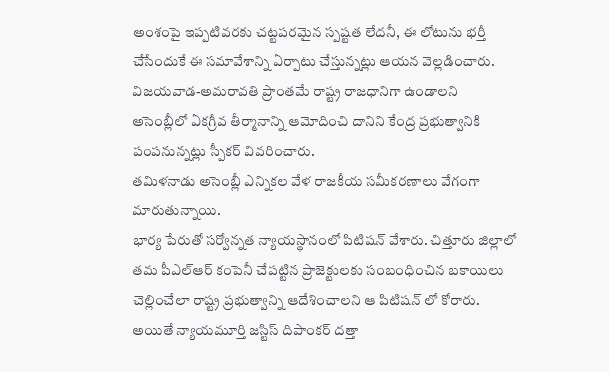అంశంపై ఇప్పటివరకు చట్టపరమైన స్పష్టత లేదనీ, ఈ లోటును భర్తీ చేసేందుకే ఈ సమావేశాన్ని ఏర్పాటు చేస్తున్నట్లు ఆయన వెల్లడించారు. విజయవాడ-అమరావతి ప్రాంతమే రాష్ట్ర రాజధానిగా ఉండాలని అసెంబ్లీలో ఏకగ్రీవ తీర్మానాన్ని ఆమోదించి దానిని కేంద్ర ప్రభుత్వానికి పంపనున్నట్లు స్పీకర్ వివరించారు.
తమిళనాడు అసెంబ్లీ ఎన్నికల వేళ రాజకీయ సమీకరణాలు వేగంగా మారుతున్నాయి.
భార్య పేరుతో సర్వోన్నత న్యాయస్థానంలో పిటిషన్ వేశారు. చిత్తూరు జిల్లాలో తమ పీఎల్ఆర్ కంపెనీ చేపట్టిన ప్రాజెక్టులకు సంబంధించిన బకాయిలు చెల్లించేలా రాష్ట్ర ప్రభుత్వాన్ని ఆదేశించాలని ఆ పిటిషన్ లో కోరారు. అయితే న్యాయమూర్తి జస్టిస్ దిపాంకర్ దత్తా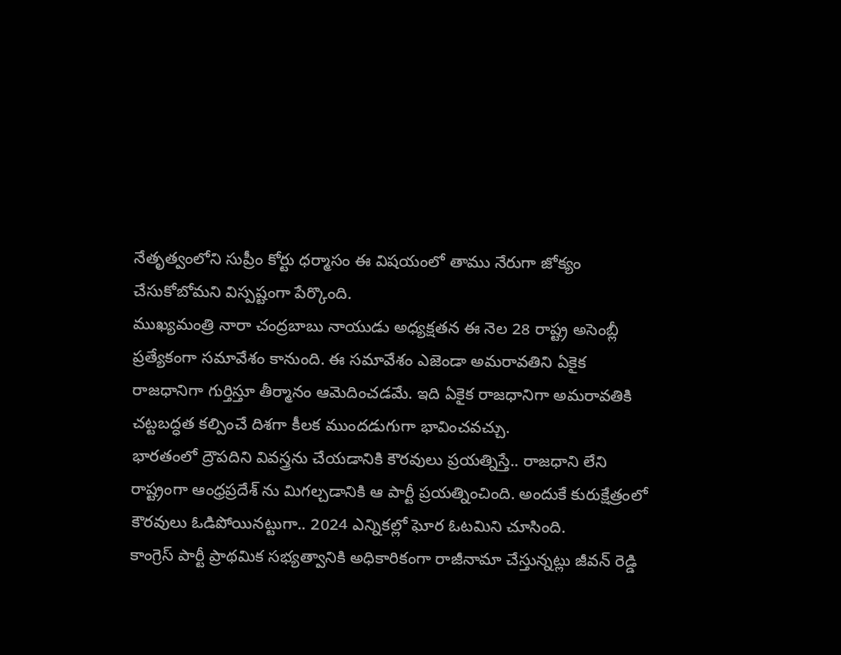నేతృత్వంలోని సుప్రీం కోర్టు ధర్మాసం ఈ విషయంలో తాము నేరుగా జోక్యం చేసుకోబోమని విస్పష్టంగా పేర్కొంది.
ముఖ్యమంత్రి నారా చంద్రబాబు నాయుడు అధ్యక్షతన ఈ నెల 28 రాష్ట్ర అసెంబ్లీ ప్రత్యేకంగా సమావేశం కానుంది. ఈ సమావేశం ఎజెండా అమరావతిని ఏకైక రాజధానిగా గుర్తిస్తూ తీర్మానం ఆమెదించడమే. ఇది ఏకైక రాజధానిగా అమరావతికి చట్టబద్ధత కల్పించే దిశగా కీలక ముందడుగుగా భావించవచ్చు.
భారతంలో ద్రౌపదిని వివస్త్రను చేయడానికి కౌరవులు ప్రయత్నిస్తే.. రాజధాని లేని రాష్ట్రంగా ఆంధ్రప్రదేశ్ ను మిగల్చడానికి ఆ పార్టీ ప్రయత్నించింది. అందుకే కురుక్షేత్రంలో కౌరవులు ఓడిపోయినట్టుగా.. 2024 ఎన్నికల్లో ఘోర ఓటమిని చూసింది.
కాంగ్రెస్ పార్టీ ప్రాథమిక సభ్యత్వానికి అధికారికంగా రాజీనామా చేస్తున్నట్లు జీవన్ రెడ్డి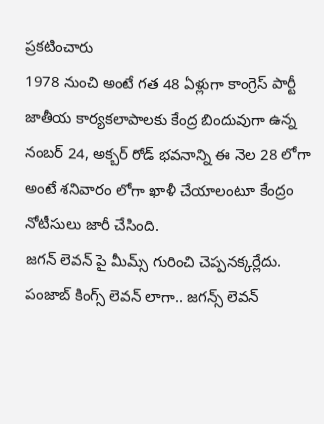ప్రకటించారు
1978 నుంచి అంటే గత 48 ఏళ్లుగా కాంగ్రెస్ పార్టీ జాతీయ కార్యకలాపాలకు కేంద్ర బిందువుగా ఉన్న నంబర్ 24, అక్బర్ రోడ్ భవనాన్ని ఈ నెల 28 లోగా అంటే శనివారం లోగా ఖాళీ చేయాలంటూ కేంద్రం నోటీసులు జారీ చేసింది.
జ‌గ‌న్ లెవ‌న్ పై మీమ్స్ గురించి చెప్ప‌న‌క్క‌ర్లేదు. పంజాబ్ కింగ్స్ లెవ‌న్ లాగా.. జ‌గ‌న్స్ లెవ‌న్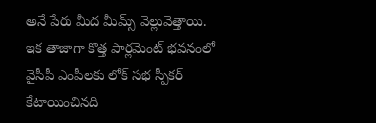అనే పేరు మీద మీమ్స్ వెల్లువెత్తాయి. ఇక తాజాగా కొత్త పార్లమెంట్ భవనంలో వైసీపీ ఎంపీలకు లోక్ సభ స్పీకర్ కేటాయించినది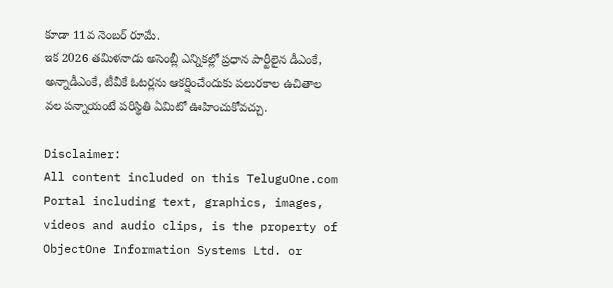కూడా 11వ నెంబర్ రూమే.
ఇక 2026 త‌మిళ‌నాడు అసెంబ్లీ ఎన్నిక‌ల్లో ప్ర‌ధాన పార్టీలైన డీఎంకే, అన్నాడీఎంకే, టీవీకే ఓట‌ర్ల‌ను ఆక‌ర్షించేందుకు ప‌లుర‌కాల ఉచితాల వ‌ల ప‌న్నాయంటే ప‌రిస్థితి ఏమిటో ఊహించుకోవ‌చ్చు.

Disclaimer:
All content included on this TeluguOne.com Portal including text, graphics, images, videos and audio clips, is the property of ObjectOne Information Systems Ltd. or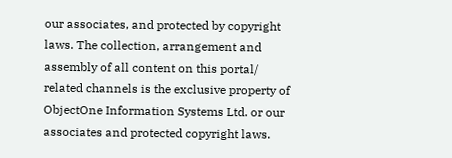our associates, and protected by copyright laws. The collection, arrangement and assembly of all content on this portal/ related channels is the exclusive property of ObjectOne Information Systems Ltd. or our associates and protected copyright laws.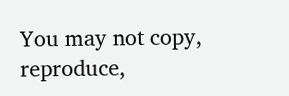You may not copy, reproduce,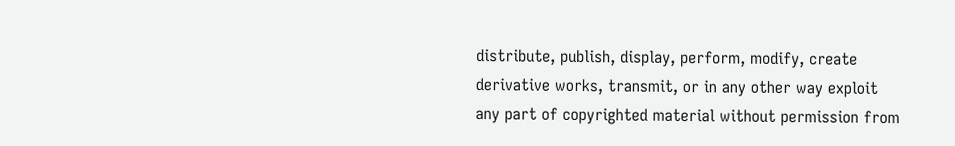distribute, publish, display, perform, modify, create derivative works, transmit, or in any other way exploit any part of copyrighted material without permission from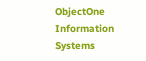ObjectOne Information Systems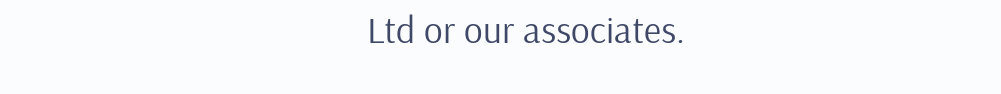Ltd or our associates.